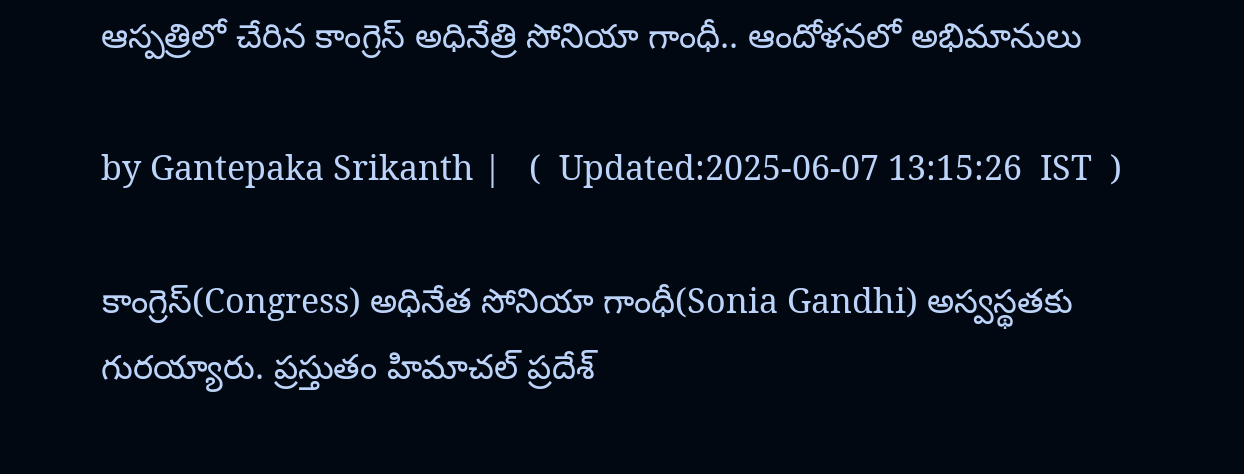ఆస్పత్రిలో చేరిన కాంగ్రెస్ అధినేత్రి సోనియా గాంధీ.. ఆందోళనలో అభిమానులు

by Gantepaka Srikanth |   (  Updated:2025-06-07 13:15:26  IST  )

కాంగ్రెస్(Congress) అధినేత సోనియా గాంధీ(Sonia Gandhi) అస్వస్థతకు గురయ్యారు. ప్రస్తుతం హిమాచల్ ప్రదేశ్‌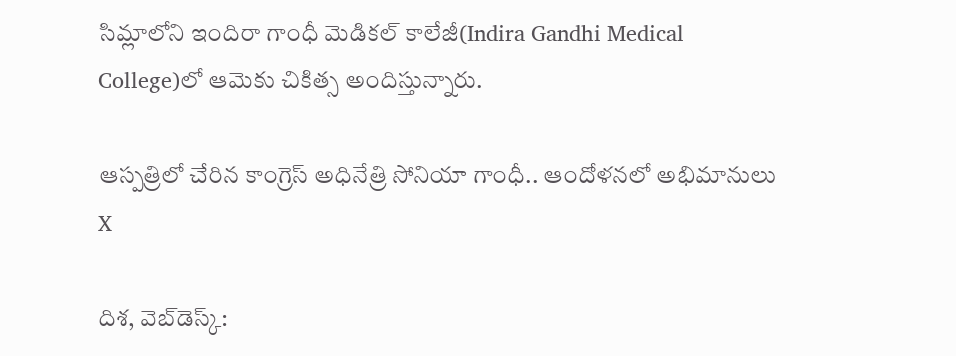సిమ్లాలోని ఇందిరా గాంధీ మెడికల్ కాలేజీ(Indira Gandhi Medical College)లో ఆమెకు చికిత్స అందిస్తున్నారు.

ఆస్పత్రిలో చేరిన కాంగ్రెస్ అధినేత్రి సోనియా గాంధీ.. ఆందోళనలో అభిమానులు
X

దిశ, వెబ్‌డెస్క్: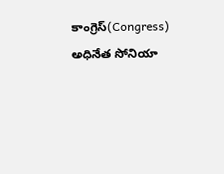కాంగ్రెస్(Congress) అధినేత సోనియా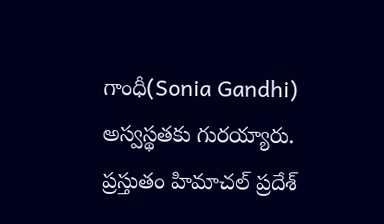గాంధీ(Sonia Gandhi) అస్వస్థతకు గురయ్యారు. ప్రస్తుతం హిమాచల్ ప్రదేశ్‌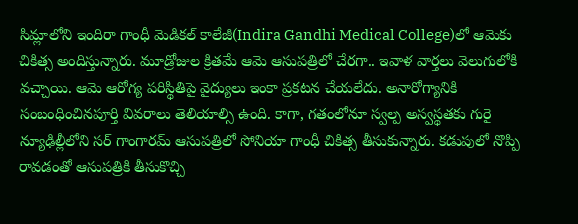సిమ్లాలోని ఇందిరా గాంధీ మెడికల్ కాలేజీ(Indira Gandhi Medical College)లో ఆమెకు చికిత్స అందిస్తున్నారు. మూడ్రోజుల క్రితమే ఆమె ఆసుపత్రిలో చేరగా.. ఇవాళ వార్తలు వెలుగులోకి వచ్చాయి. ఆమె ఆరోగ్య పరిస్థితిపై వైద్యులు ఇంకా ప్రకటన చేయలేదు. అనారోగ్యానికి సంబంధించినపూర్తి వివరాలు తెలియాల్సి ఉంది. కాగా, గతంలోనూ స్వల్ప అస్వస్థతకు గురై న్యూఢిల్లీలోని సర్ గాంగారమ్ ఆసుపత్రిలో సోనియా గాంధీ చికిత్స తీసుకున్నారు. కడుపులో నొప్పి రావడంతో ఆసుపత్రికి తీసుకొచ్చి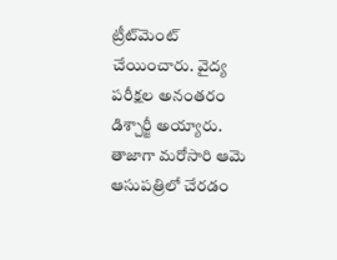ట్రీట్‌మెంట్ చేయించారు. వైద్య పరీక్షల అనంతరం డిశ్చార్జీ అయ్యారు. తాజాగా మరోసారి ఆమె ఆసుపత్రిలో చేరడం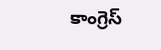కాంగ్రెస్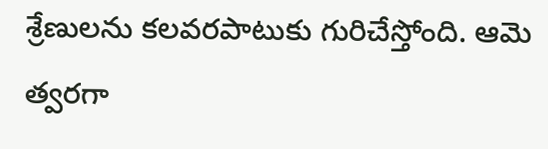శ్రేణులను కలవరపాటుకు గురిచేస్తోంది. ఆమె త్వరగా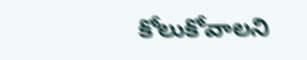కోలుకోవాలని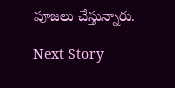పూజలు చేస్తున్నారు.

Next Story